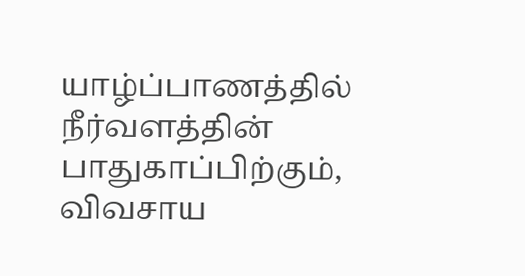யாழ்ப்பாணத்தில் நீர்வளத்தின் பாதுகாப்பிற்கும், விவசாய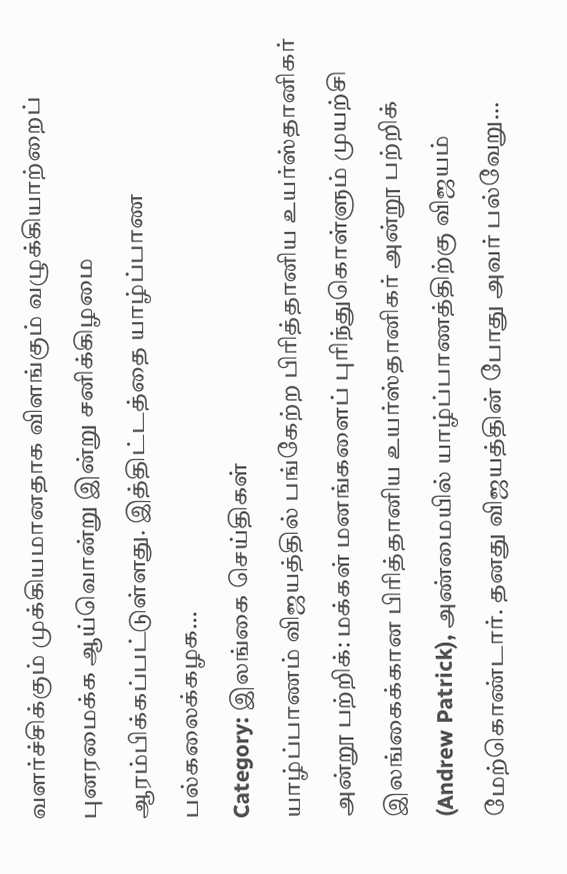வளர்ச்சிக்கும் முக்கியமானதாக விளங்கும் வழுக்கியாற்றைப் புனரமைக்க ஆய்வொன்று இன்று சனிக்கிழமை ஆரம்பிக்கப்பட்டுள்ளது. இத்திட்டத்தை யாழ்ப்பாண பல்கலைக்கழக…
Category: இலங்கை செய்திகள்
யாழ்ப்பாணம் விஜயத்தில் பங்கேற்ற பிரித்தானிய உயர்ஸ்தானிகர் அன்றூ பற்றிக்: மக்கள் மனங்களைப் புரிந்துகொள்ளும் முயற்சி
இலங்கைக்கான பிரித்தானிய உயர்ஸ்தானிகர் அன்றூ பற்றிக் (Andrew Patrick), அண்மையில் யாழ்ப்பாணத்திற்கு விஜயம் மேற்கொண்டார். தனது விஜயத்தின் போது அவர் பல்வேறு…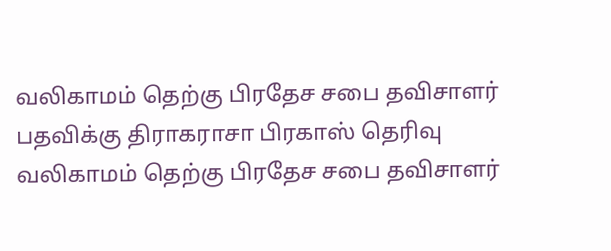வலிகாமம் தெற்கு பிரதேச சபை தவிசாளர் பதவிக்கு திராகராசா பிரகாஸ் தெரிவு
வலிகாமம் தெற்கு பிரதேச சபை தவிசாளர்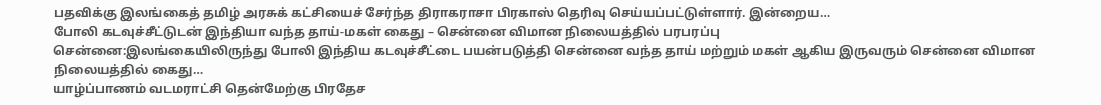பதவிக்கு இலங்கைத் தமிழ் அரசுக் கட்சியைச் சேர்ந்த திராகராசா பிரகாஸ் தெரிவு செய்யப்பட்டுள்ளார். இன்றைய…
போலி கடவுச்சீட்டுடன் இந்தியா வந்த தாய்-மகள் கைது – சென்னை விமான நிலையத்தில் பரபரப்பு
சென்னை:இலங்கையிலிருந்து போலி இந்திய கடவுச்சீட்டை பயன்படுத்தி சென்னை வந்த தாய் மற்றும் மகள் ஆகிய இருவரும் சென்னை விமான நிலையத்தில் கைது…
யாழ்ப்பாணம் வடமராட்சி தென்மேற்கு பிரதேச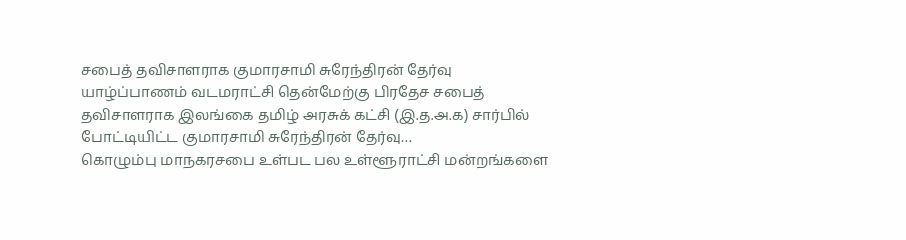சபைத் தவிசாளராக குமாரசாமி சுரேந்திரன் தேர்வு
யாழ்ப்பாணம் வடமராட்சி தென்மேற்கு பிரதேச சபைத் தவிசாளராக இலங்கை தமிழ் அரசுக் கட்சி (இ.த.அ.க) சார்பில் போட்டியிட்ட குமாரசாமி சுரேந்திரன் தேர்வு…
கொழும்பு மாநகரசபை உள்பட பல உள்ளூராட்சி மன்றங்களை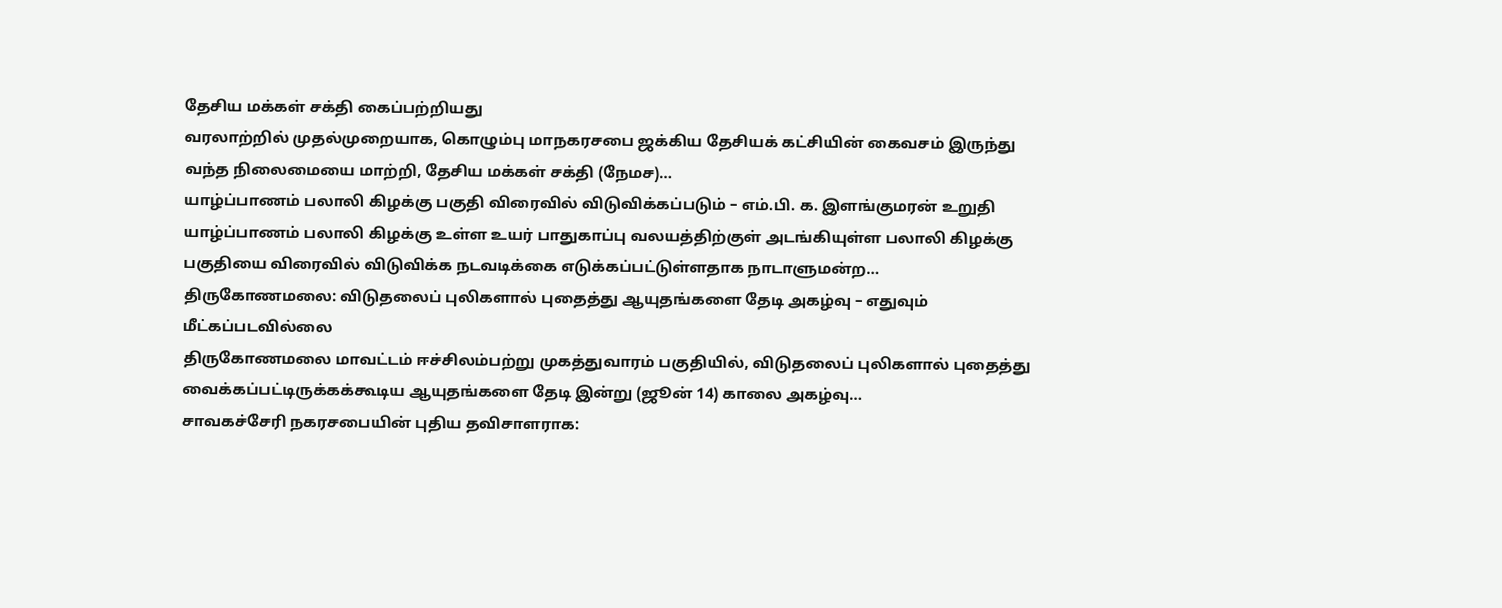தேசிய மக்கள் சக்தி கைப்பற்றியது
வரலாற்றில் முதல்முறையாக, கொழும்பு மாநகரசபை ஜக்கிய தேசியக் கட்சியின் கைவசம் இருந்து வந்த நிலைமையை மாற்றி, தேசிய மக்கள் சக்தி (நேமச)…
யாழ்ப்பாணம் பலாலி கிழக்கு பகுதி விரைவில் விடுவிக்கப்படும் – எம்.பி. க. இளங்குமரன் உறுதி
யாழ்ப்பாணம் பலாலி கிழக்கு உள்ள உயர் பாதுகாப்பு வலயத்திற்குள் அடங்கியுள்ள பலாலி கிழக்கு பகுதியை விரைவில் விடுவிக்க நடவடிக்கை எடுக்கப்பட்டுள்ளதாக நாடாளுமன்ற…
திருகோணமலை: விடுதலைப் புலிகளால் புதைத்து ஆயுதங்களை தேடி அகழ்வு – எதுவும் மீட்கப்படவில்லை
திருகோணமலை மாவட்டம் ஈச்சிலம்பற்று முகத்துவாரம் பகுதியில், விடுதலைப் புலிகளால் புதைத்து வைக்கப்பட்டிருக்கக்கூடிய ஆயுதங்களை தேடி இன்று (ஜூன் 14) காலை அகழ்வு…
சாவகச்சேரி நகரசபையின் புதிய தவிசாளராக: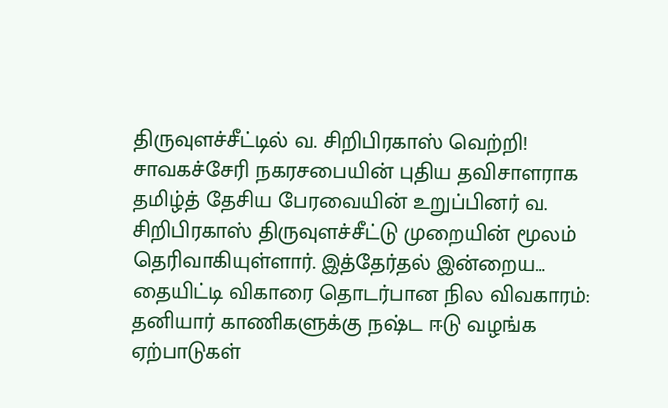திருவுளச்சீட்டில் வ. சிறிபிரகாஸ் வெற்றி!
சாவகச்சேரி நகரசபையின் புதிய தவிசாளராக தமிழ்த் தேசிய பேரவையின் உறுப்பினர் வ. சிறிபிரகாஸ் திருவுளச்சீட்டு முறையின் மூலம் தெரிவாகியுள்ளார். இத்தேர்தல் இன்றைய…
தையிட்டி விகாரை தொடர்பான நில விவகாரம்: தனியார் காணிகளுக்கு நஷ்ட ஈடு வழங்க ஏற்பாடுகள்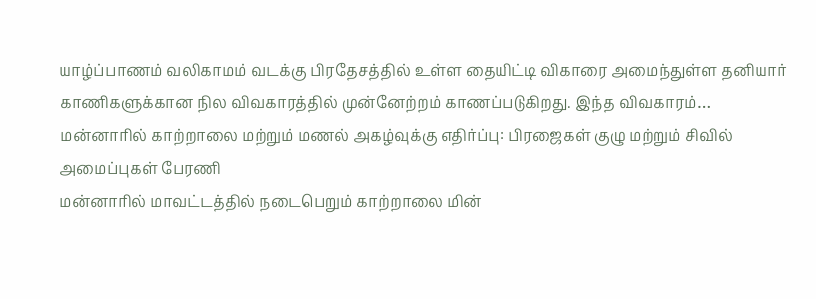யாழ்ப்பாணம் வலிகாமம் வடக்கு பிரதேசத்தில் உள்ள தையிட்டி விகாரை அமைந்துள்ள தனியார் காணிகளுக்கான நில விவகாரத்தில் முன்னேற்றம் காணப்படுகிறது. இந்த விவகாரம்…
மன்னாரில் காற்றாலை மற்றும் மணல் அகழ்வுக்கு எதிர்ப்பு: பிரஜைகள் குழு மற்றும் சிவில் அமைப்புகள் பேரணி
மன்னாரில் மாவட்டத்தில் நடைபெறும் காற்றாலை மின்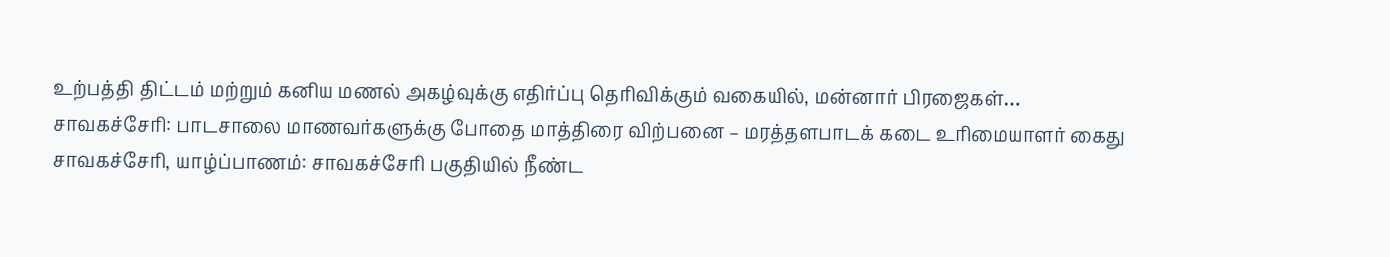உற்பத்தி திட்டம் மற்றும் கனிய மணல் அகழ்வுக்கு எதிர்ப்பு தெரிவிக்கும் வகையில், மன்னார் பிரஜைகள்…
சாவகச்சேரி: பாடசாலை மாணவர்களுக்கு போதை மாத்திரை விற்பனை – மரத்தளபாடக் கடை உரிமையாளர் கைது
சாவகச்சேரி, யாழ்ப்பாணம்: சாவகச்சேரி பகுதியில் நீண்ட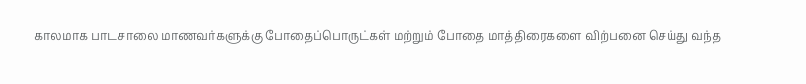காலமாக பாடசாலை மாணவர்களுக்கு போதைப்பொருட்கள் மற்றும் போதை மாத்திரைகளை விற்பனை செய்து வந்த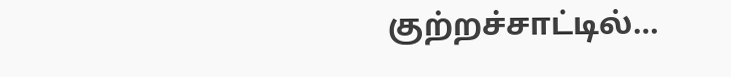குற்றச்சாட்டில்…